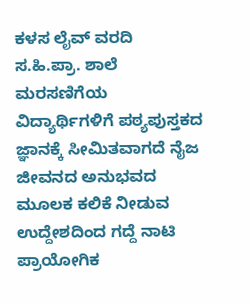ಕಳಸ ಲೈವ್ ವರದಿ
ಸ.ಹಿ.ಪ್ರಾ. ಶಾಲೆ ಮರಸಣಿಗೆಯ ವಿದ್ಯಾರ್ಥಿಗಳಿಗೆ ಪಠ್ಯಪುಸ್ತಕದ ಜ್ಞಾನಕ್ಕೆ ಸೀಮಿತವಾಗದೆ ನೈಜ ಜೀವನದ ಅನುಭವದ ಮೂಲಕ ಕಲಿಕೆ ನೀಡುವ ಉದ್ದೇಶದಿಂದ ಗದ್ದೆ ನಾಟಿ ಪ್ರಾಯೋಗಿಕ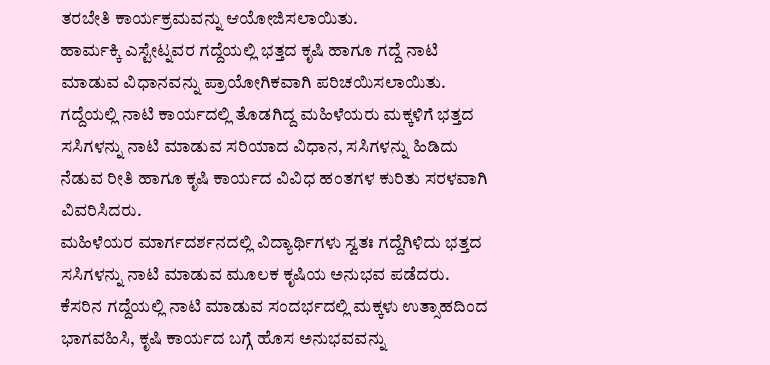ತರಬೇತಿ ಕಾರ್ಯಕ್ರಮವನ್ನು ಆಯೋಜಿಸಲಾಯಿತು.
ಹಾರ್ಮಕ್ಕಿ ಎಸ್ಟೇಟ್ನವರ ಗದ್ದೆಯಲ್ಲಿ ಭತ್ತದ ಕೃಷಿ ಹಾಗೂ ಗದ್ದೆ ನಾಟಿ ಮಾಡುವ ವಿಧಾನವನ್ನು ಪ್ರಾಯೋಗಿಕವಾಗಿ ಪರಿಚಯಿಸಲಾಯಿತು. ಗದ್ದೆಯಲ್ಲಿ ನಾಟಿ ಕಾರ್ಯದಲ್ಲಿ ತೊಡಗಿದ್ದ ಮಹಿಳೆಯರು ಮಕ್ಕಳಿಗೆ ಭತ್ತದ ಸಸಿಗಳನ್ನು ನಾಟಿ ಮಾಡುವ ಸರಿಯಾದ ವಿಧಾನ, ಸಸಿಗಳನ್ನು ಹಿಡಿದು ನೆಡುವ ರೀತಿ ಹಾಗೂ ಕೃಷಿ ಕಾರ್ಯದ ವಿವಿಧ ಹಂತಗಳ ಕುರಿತು ಸರಳವಾಗಿ ವಿವರಿಸಿದರು.
ಮಹಿಳೆಯರ ಮಾರ್ಗದರ್ಶನದಲ್ಲಿ ವಿದ್ಯಾರ್ಥಿಗಳು ಸ್ವತಃ ಗದ್ದೆಗಿಳಿದು ಭತ್ತದ ಸಸಿಗಳನ್ನು ನಾಟಿ ಮಾಡುವ ಮೂಲಕ ಕೃಷಿಯ ಅನುಭವ ಪಡೆದರು. ಕೆಸರಿನ ಗದ್ದೆಯಲ್ಲಿ ನಾಟಿ ಮಾಡುವ ಸಂದರ್ಭದಲ್ಲಿ ಮಕ್ಕಳು ಉತ್ಸಾಹದಿಂದ ಭಾಗವಹಿಸಿ, ಕೃಷಿ ಕಾರ್ಯದ ಬಗ್ಗೆ ಹೊಸ ಅನುಭವವನ್ನು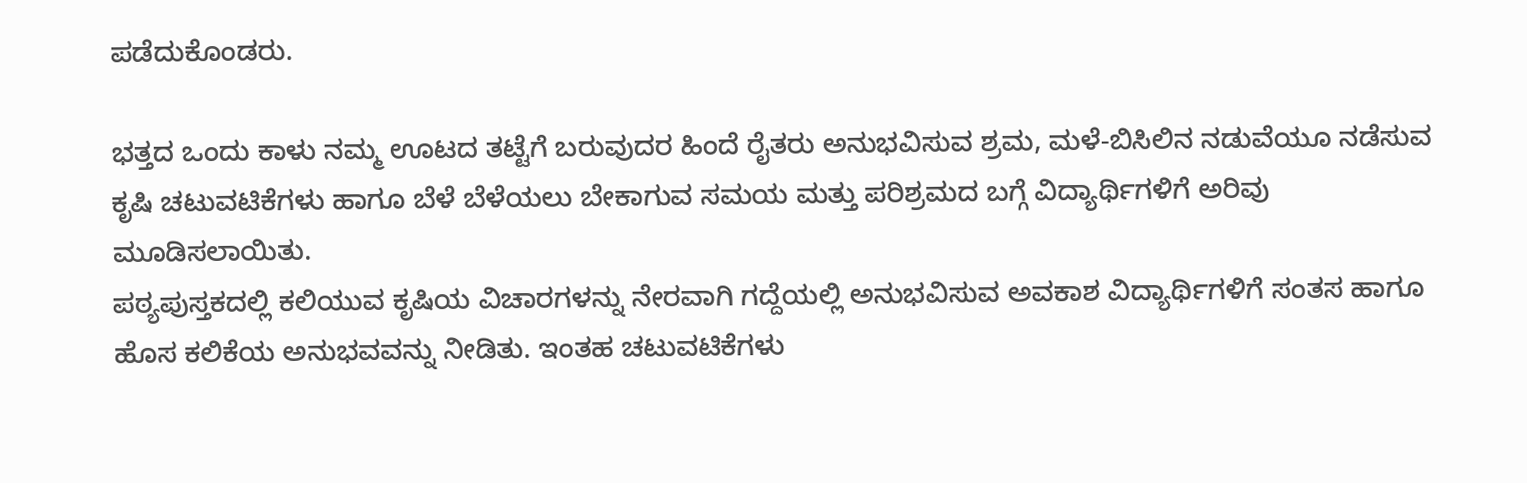ಪಡೆದುಕೊಂಡರು.

ಭತ್ತದ ಒಂದು ಕಾಳು ನಮ್ಮ ಊಟದ ತಟ್ಟೆಗೆ ಬರುವುದರ ಹಿಂದೆ ರೈತರು ಅನುಭವಿಸುವ ಶ್ರಮ, ಮಳೆ-ಬಿಸಿಲಿನ ನಡುವೆಯೂ ನಡೆಸುವ ಕೃಷಿ ಚಟುವಟಿಕೆಗಳು ಹಾಗೂ ಬೆಳೆ ಬೆಳೆಯಲು ಬೇಕಾಗುವ ಸಮಯ ಮತ್ತು ಪರಿಶ್ರಮದ ಬಗ್ಗೆ ವಿದ್ಯಾರ್ಥಿಗಳಿಗೆ ಅರಿವು ಮೂಡಿಸಲಾಯಿತು.
ಪಠ್ಯಪುಸ್ತಕದಲ್ಲಿ ಕಲಿಯುವ ಕೃಷಿಯ ವಿಚಾರಗಳನ್ನು ನೇರವಾಗಿ ಗದ್ದೆಯಲ್ಲಿ ಅನುಭವಿಸುವ ಅವಕಾಶ ವಿದ್ಯಾರ್ಥಿಗಳಿಗೆ ಸಂತಸ ಹಾಗೂ ಹೊಸ ಕಲಿಕೆಯ ಅನುಭವವನ್ನು ನೀಡಿತು. ಇಂತಹ ಚಟುವಟಿಕೆಗಳು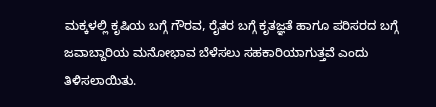ಮಕ್ಕಳಲ್ಲಿ ಕೃಷಿಯ ಬಗ್ಗೆ ಗೌರವ, ರೈತರ ಬಗ್ಗೆ ಕೃತಜ್ಞತೆ ಹಾಗೂ ಪರಿಸರದ ಬಗ್ಗೆ ಜವಾಬ್ದಾರಿಯ ಮನೋಭಾವ ಬೆಳೆಸಲು ಸಹಕಾರಿಯಾಗುತ್ತವೆ ಎಂದು ತಿಳಿಸಲಾಯಿತು.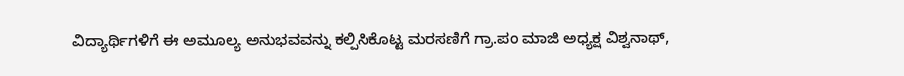ವಿದ್ಯಾರ್ಥಿಗಳಿಗೆ ಈ ಅಮೂಲ್ಯ ಅನುಭವವನ್ನು ಕಲ್ಪಿಸಿಕೊಟ್ಟ ಮರಸಣಿಗೆ ಗ್ರಾ.ಪಂ ಮಾಜಿ ಅಧ್ಯಕ್ಷ ವಿಶ್ವನಾಥ್,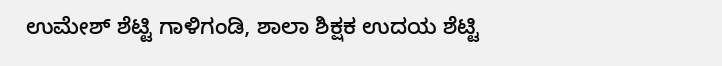ಉಮೇಶ್ ಶೆಟ್ಟಿ ಗಾಳಿಗಂಡಿ, ಶಾಲಾ ಶಿಕ್ಷಕ ಉದಯ ಶೆಟ್ಟಿ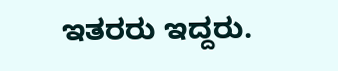ಇತರರು ಇದ್ದರು.